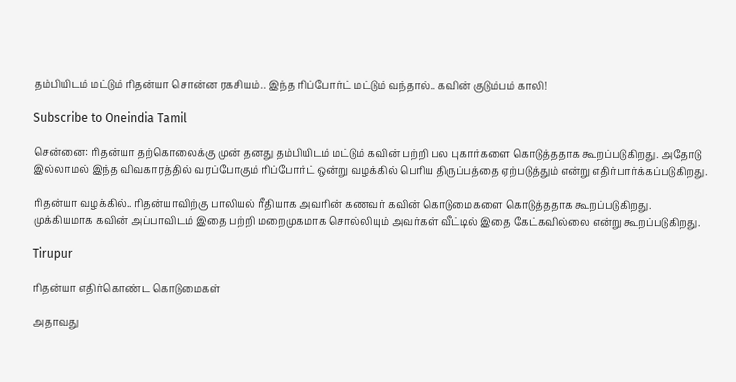தம்பியிடம் மட்டும் ரிதன்யா சொன்ன ரகசியம்.. இந்த ரிப்போர்ட் மட்டும் வந்தால்.. கவின் குடும்பம் காலி!

Subscribe to Oneindia Tamil

சென்னை: ரிதன்யா தற்கொலைக்கு முன் தனது தம்பியிடம் மட்டும் கவின் பற்றி பல புகார்களை கொடுத்ததாக கூறப்படுகிறது. அதோடு இல்லாமல் இந்த விவகாரத்தில் வரப்போகும் ரிப்போர்ட் ஒன்று வழக்கில் பெரிய திருப்பத்தை ஏற்படுத்தும் என்று எதிர்பார்க்கப்படுகிறது.

ரிதன்யா வழக்கில்.. ரிதன்யாவிற்கு பாலியல் ரீதியாக அவரின் கணவர் கவின் கொடுமைகளை கொடுத்ததாக கூறப்படுகிறது. முக்கியமாக கவின் அப்பாவிடம் இதை பற்றி மறைமுகமாக சொல்லியும் அவர்கள் வீட்டில் இதை கேட்கவில்லை என்று கூறப்படுகிறது.

Tirupur

ரிதன்யா எதிர்கொண்ட கொடுமைகள்

அதாவது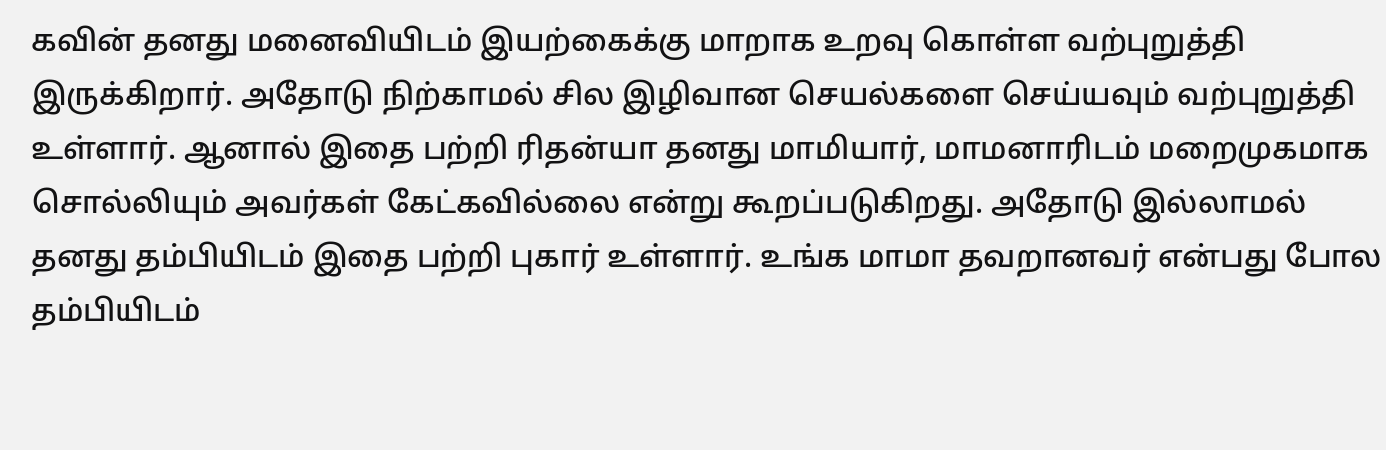கவின் தனது மனைவியிடம் இயற்கைக்கு மாறாக உறவு கொள்ள வற்புறுத்தி இருக்கிறார். அதோடு நிற்காமல் சில இழிவான செயல்களை செய்யவும் வற்புறுத்தி உள்ளார். ஆனால் இதை பற்றி ரிதன்யா தனது மாமியார், மாமனாரிடம் மறைமுகமாக சொல்லியும் அவர்கள் கேட்கவில்லை என்று கூறப்படுகிறது. அதோடு இல்லாமல் தனது தம்பியிடம் இதை பற்றி புகார் உள்ளார். உங்க மாமா தவறானவர் என்பது போல தம்பியிடம்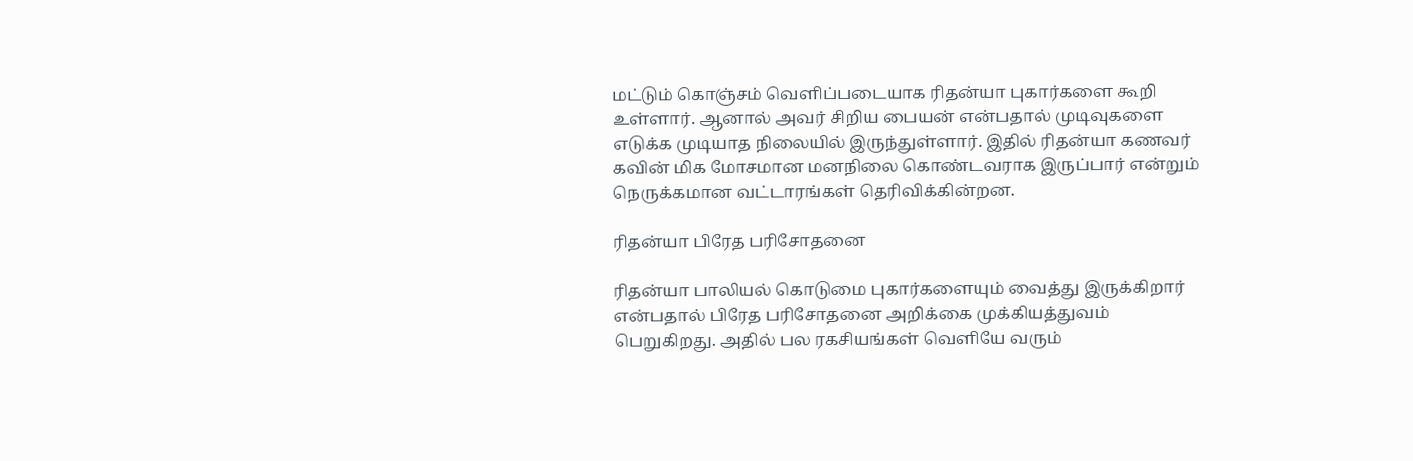மட்டும் கொஞ்சம் வெளிப்படையாக ரிதன்யா புகார்களை கூறி உள்ளார். ஆனால் அவர் சிறிய பையன் என்பதால் முடிவுகளை எடுக்க முடியாத நிலையில் இருந்துள்ளார். இதில் ரிதன்யா கணவர் கவின் மிக மோசமான மனநிலை கொண்டவராக இருப்பார் என்றும் நெருக்கமான வட்டாரங்கள் தெரிவிக்கின்றன.

ரிதன்யா பிரேத பரிசோதனை

ரிதன்யா பாலியல் கொடுமை புகார்களையும் வைத்து இருக்கிறார் என்பதால் பிரேத பரிசோதனை அறிக்கை முக்கியத்துவம் பெறுகிறது. அதில் பல ரகசியங்கள் வெளியே வரும்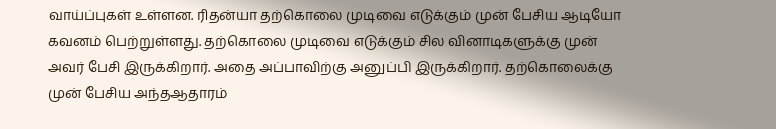வாய்ப்புகள் உள்ளன. ரிதன்யா தற்கொலை முடிவை எடுக்கும் முன் பேசிய ஆடியோ கவனம் பெற்றுள்ளது. தற்கொலை முடிவை எடுக்கும் சில வினாடிகளுக்கு முன் அவர் பேசி இருக்கிறார். அதை அப்பாவிற்கு அனுப்பி இருக்கிறார். தற்கொலைக்கு முன் பேசிய அந்தஆதாரம்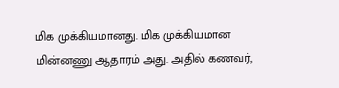மிக முக்கியமானது. மிக முக்கியமான மின்னணு ஆதாரம் அது. அதில் கணவர்,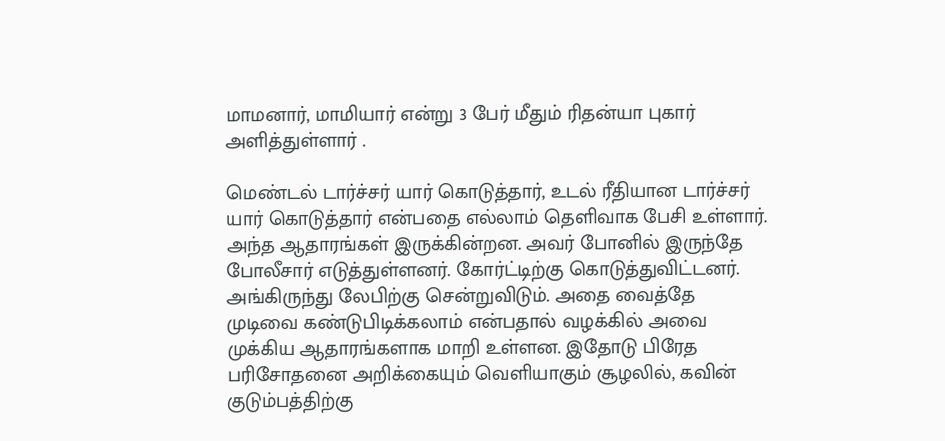மாமனார், மாமியார் என்று 3 பேர் மீதும் ரிதன்யா புகார் அளித்துள்ளார் .

மெண்டல் டார்ச்சர் யார் கொடுத்தார், உடல் ரீதியான டார்ச்சர் யார் கொடுத்தார் என்பதை எல்லாம் தெளிவாக பேசி உள்ளார். அந்த ஆதாரங்கள் இருக்கின்றன. அவர் போனில் இருந்தே போலீசார் எடுத்துள்ளனர். கோர்ட்டிற்கு கொடுத்துவிட்டனர். அங்கிருந்து லேபிற்கு சென்றுவிடும். அதை வைத்தே முடிவை கண்டுபிடிக்கலாம் என்பதால் வழக்கில் அவை முக்கிய ஆதாரங்களாக மாறி உள்ளன. இதோடு பிரேத பரிசோதனை அறிக்கையும் வெளியாகும் சூழலில், கவின் குடும்பத்திற்கு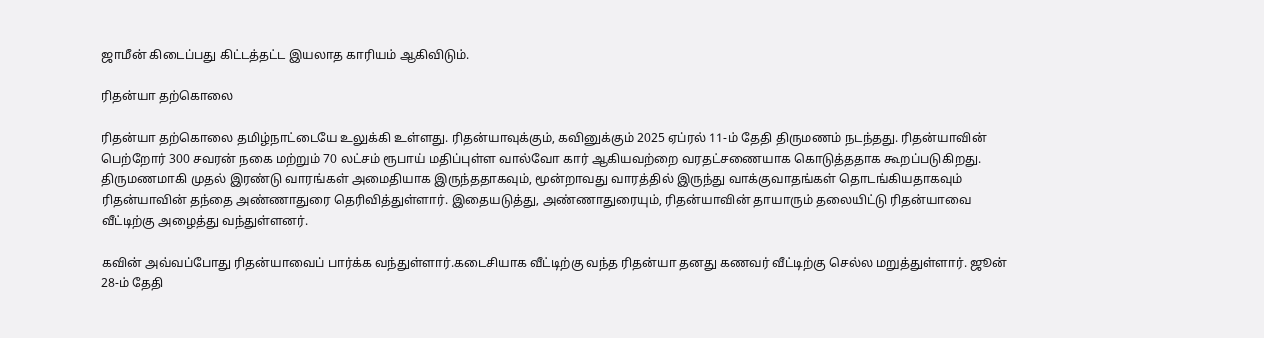ஜாமீன் கிடைப்பது கிட்டத்தட்ட இயலாத காரியம் ஆகிவிடும்.

ரிதன்யா தற்கொலை

ரிதன்யா தற்கொலை தமிழ்நாட்டையே உலுக்கி உள்ளது. ரிதன்யாவுக்கும், கவினுக்கும் 2025 ஏப்ரல் 11-ம் தேதி திருமணம் நடந்தது. ரிதன்யாவின் பெற்றோர் 300 சவரன் நகை மற்றும் 70 லட்சம் ரூபாய் மதிப்புள்ள வால்வோ கார் ஆகியவற்றை வரதட்சணையாக கொடுத்ததாக கூறப்படுகிறது. திருமணமாகி முதல் இரண்டு வாரங்கள் அமைதியாக இருந்ததாகவும், மூன்றாவது வாரத்தில் இருந்து வாக்குவாதங்கள் தொடங்கியதாகவும் ரிதன்யாவின் தந்தை அண்ணாதுரை தெரிவித்துள்ளார். இதையடுத்து, அண்ணாதுரையும், ரிதன்யாவின் தாயாரும் தலையிட்டு ரிதன்யாவை வீட்டிற்கு அழைத்து வந்துள்ளனர்.

கவின் அவ்வப்போது ரிதன்யாவைப் பார்க்க வந்துள்ளார்.கடைசியாக வீட்டிற்கு வந்த ரிதன்யா தனது கணவர் வீட்டிற்கு செல்ல மறுத்துள்ளார். ஜூன் 28-ம் தேதி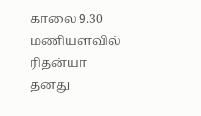காலை 9.30 மணியளவில் ரிதன்யா தனது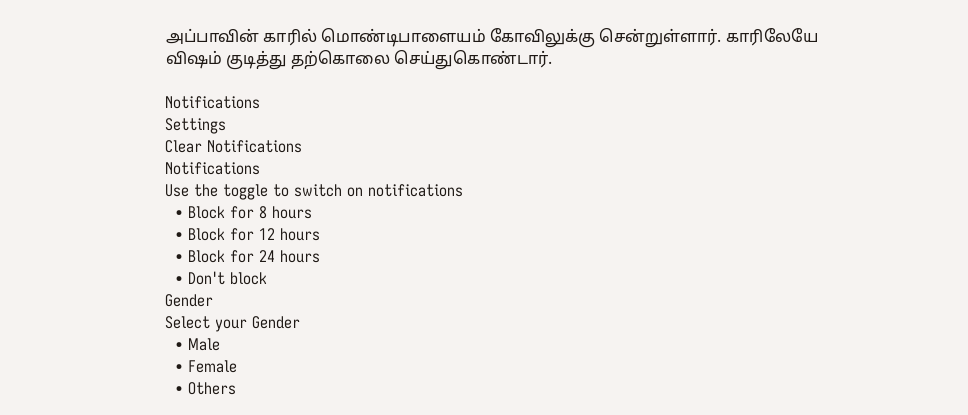அப்பாவின் காரில் மொண்டிபாளையம் கோவிலுக்கு சென்றுள்ளார். காரிலேயே விஷம் குடித்து தற்கொலை செய்துகொண்டார்.

Notifications
Settings
Clear Notifications
Notifications
Use the toggle to switch on notifications
  • Block for 8 hours
  • Block for 12 hours
  • Block for 24 hours
  • Don't block
Gender
Select your Gender
  • Male
  • Female
  • Others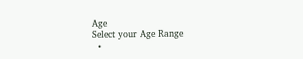Age
Select your Age Range
  •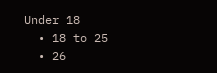Under 18
  • 18 to 25
  • 26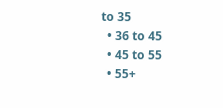to 35
  • 36 to 45
  • 45 to 55
  • 55+